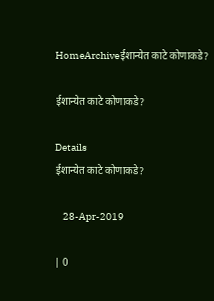HomeArchiveईशान्येत काटे कोणाकडे?

ईशान्येत काटे कोणाकडे?

Details
ईशान्येत काटे कोणाकडे?

    28-Apr-2019

| 0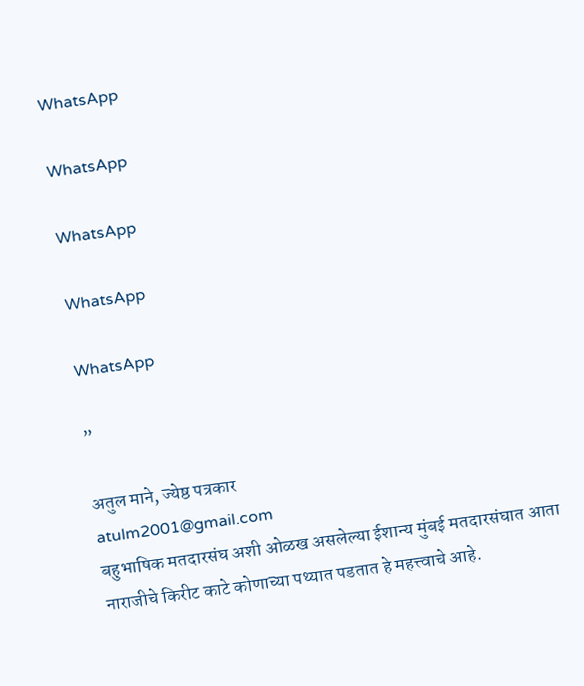WhatsApp

WhatsApp

WhatsApp

WhatsApp

WhatsApp

”

अतुल माने, ज्येष्ठ पत्रकार
atulm2001@gmail.com
बहुभाषिक मतदारसंघ अशी ओळख असलेल्या ईशान्य मुंबई मतदारसंघात आता नाराजीचे किरीट काटे कोणाच्या पथ्यात पडतात हे महत्त्वाचे आहे.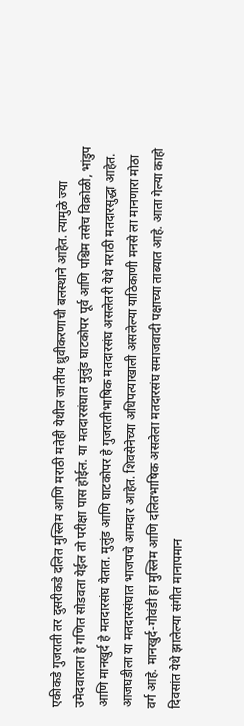एकीकडे गुजराती तर दुसरीकडे दलित मुस्लिम आणि मराठी मतेही येथील जातीय ध्रुवीकरणाची बलस्थाने आहेत. त्यामुळे ज्या उमेदवाराला हे गणित सोडवता येईल तो परीक्षा पास होईल. या मतदारसंघात मुलुंड घाटकोपर पूर्व आणि पश्चिम तसेच विक्रोळी, भांडुप आणि मानखुर्द हे मतदारसंघ येतात. मुलुंड आणि घाटकोपर हे गुजरातीभाषिक मतदारसंघ असलेतरी येथे मराठी मतदारसुद्धा आहेत. आजघडीला या मतदारसंघात भाजपचे आमदार आहेत. शिवसेनेच्या अधिपत्याखाली असलेल्या याठिकाणी मनसे ला मानणारा मोठा वर्ग आहे. मानखुर्द-गोवंडी हा मुस्लिम आणि दलितभाषिक असलेला मतदारसंघ समाजवादी पक्षाच्या ताब्यात आहे. आता गेल्या काहो दिवसांत येथे झालेल्या संगीत मानापमान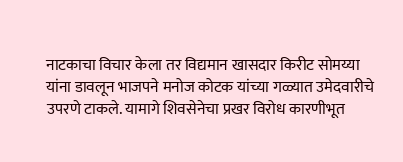नाटकाचा विचार केला तर विद्यमान खासदार किरीट सोमय्या यांना डावलून भाजपने मनोज कोटक यांच्या गळ्यात उमेदवारीचे उपरणे टाकले. यामागे शिवसेनेचा प्रखर विरोध कारणीभूत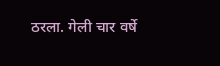ठरला. गेली चार वर्षे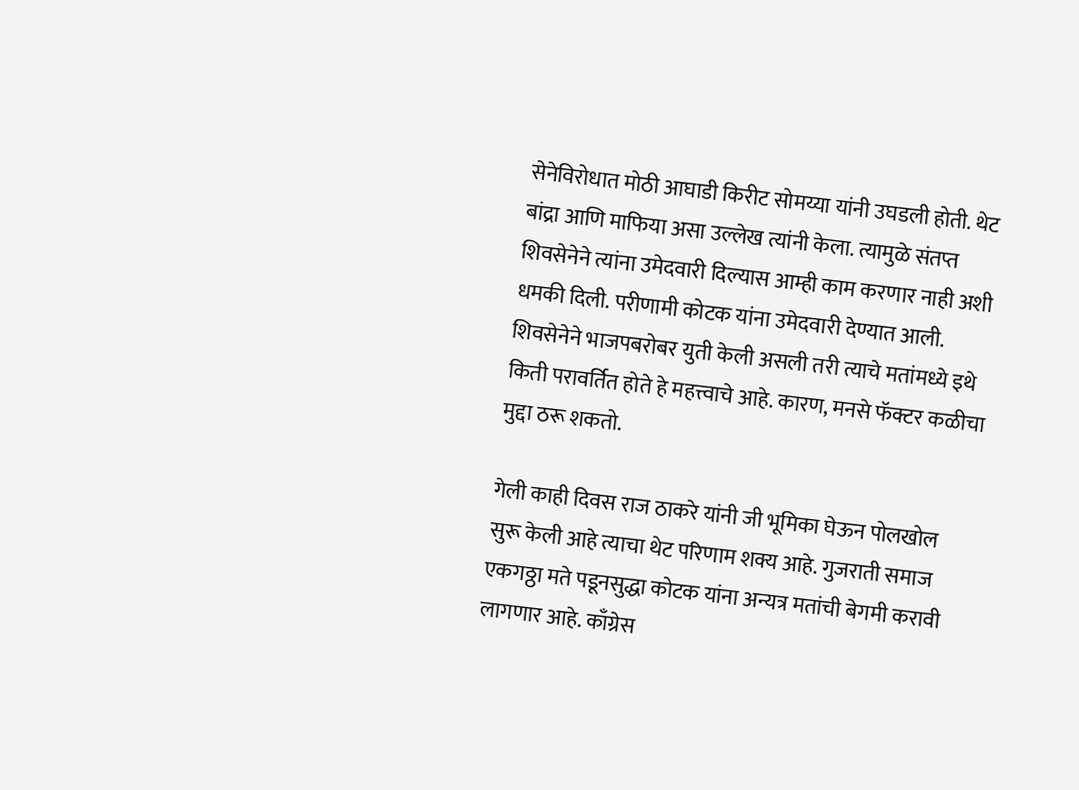सेनेविरोधात मोठी आघाडी किरीट सोमय्या यांनी उघडली होती. थेट बांद्रा आणि माफिया असा उल्लेख त्यांनी केला. त्यामुळे संतप्त शिवसेनेने त्यांना उमेदवारी दिल्यास आम्ही काम करणार नाही अशी धमकी दिली. परीणामी कोटक यांना उमेदवारी देण्यात आली. शिवसेनेने भाजपबरोबर युती केली असली तरी त्याचे मतांमध्ये इथे किती परावर्तित होते हे महत्त्वाचे आहे. कारण, मनसे फॅक्टर कळीचा मुद्दा ठरू शकतो.

गेली काही दिवस राज ठाकरे यांनी जी भूमिका घेऊन पोलखोल सुरू केली आहे त्याचा थेट परिणाम शक्य आहे. गुजराती समाज एकगठ्ठा मते पडूनसुद्धा कोटक यांना अन्यत्र मतांची बेगमी करावी लागणार आहे. काँग्रेस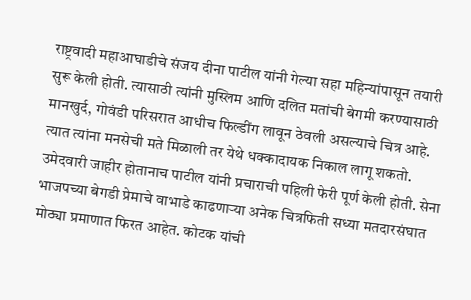राष्ट्रवादी महाआघाडीचे संजय दीना पाटील यांनी गेल्या सहा महिन्यांपासून तयारी सुरू केली होती. त्यासाठी त्यांनी मुस्लिम आणि दलित मतांची बेगमी करण्यासाठी मानखुर्द, गोवंडी परिसरात आधीच फिल्डींग लावून ठेवली असल्याचे चित्र आहे. त्यात त्यांना मनसेची मते मिळाली तर येथे धक्कादायक निकाल लागू शकतो. उमेदवारी जाहीर होतानाच पाटील यांनी प्रचाराची पहिली फेरी पूर्ण केली होती. सेना भाजपच्या बेगडी प्रेमाचे वाभाडे काढणाऱ्या अनेक चित्रफिती सध्या मतदारसंघात मोठ्या प्रमाणात फिरत आहेत. कोटक यांची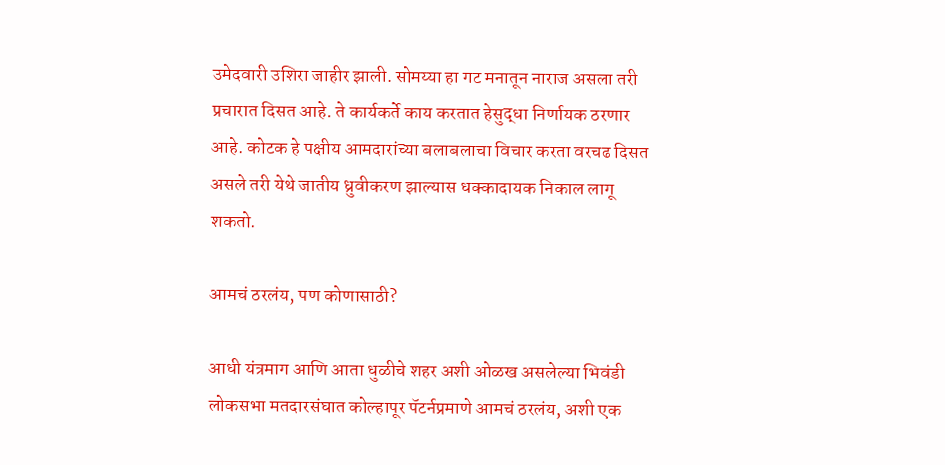उमेदवारी उशिरा जाहीर झाली. सोमय्या हा गट मनातून नाराज असला तरी प्रचारात दिसत आहे. ते कार्यकर्ते काय करतात हेसुद्धा निर्णायक ठरणार आहे. कोटक हे पक्षीय आमदारांच्या बलाबलाचा विचार करता वरचढ दिसत असले तरी येथे जातीय ध्रुवीकरण झाल्यास धक्कादायक निकाल लागू शकतो.

आमचं ठरलंय, पण कोणासाठी?

आधी यंत्रमाग आणि आता धुळीचे शहर अशी ओळख असलेल्या भिवंडी लोकसभा मतदारसंघात कोल्हापूर पॅटर्नप्रमाणे आमचं ठरलंय, अशी एक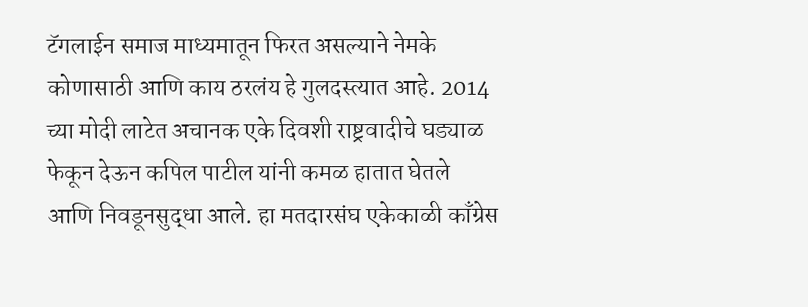टॅगलाईन समाज माध्यमातून फिरत असल्याने नेमके कोणासाठी आणि काय ठरलंय हे गुलदस्त्यात आहे. 2014 च्या मोदी लाटेत अचानक एके दिवशी राष्ट्रवादीचे घड्याळ फेकून देऊन कपिल पाटील यांनी कमळ हातात घेतले आणि निवडूनसुद्धा आले. हा मतदारसंघ एकेकाळी काँग्रेस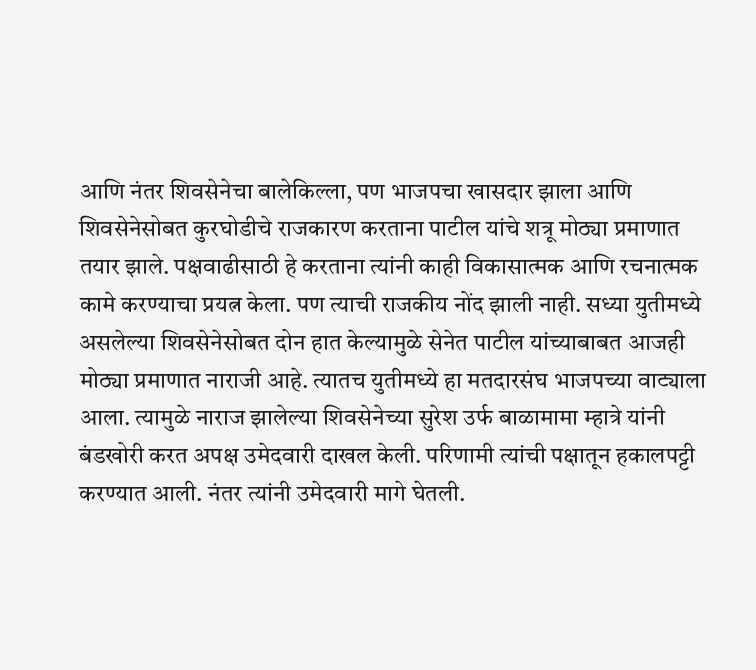आणि नंतर शिवसेनेचा बालेकिल्ला, पण भाजपचा खासदार झाला आणि शिवसेनेसोबत कुरघोडीचे राजकारण करताना पाटील यांचे शत्रू मोठ्या प्रमाणात तयार झाले. पक्षवाढीसाठी हे करताना त्यांनी काही विकासात्मक आणि रचनात्मक कामे करण्याचा प्रयत्न केला. पण त्याची राजकीय नोंद झाली नाही. सध्या युतीमध्ये असलेल्या शिवसेनेसोबत दोन हात केल्यामुळे सेनेत पाटील यांच्याबाबत आजही मोठ्या प्रमाणात नाराजी आहे. त्यातच युतीमध्ये हा मतदारसंघ भाजपच्या वाट्याला आला. त्यामुळे नाराज झालेल्या शिवसेनेच्या सुरेश उर्फ बाळामामा म्हात्रे यांनी बंडखोरी करत अपक्ष उमेदवारी दाखल केली. परिणामी त्यांची पक्षातून हकालपट्टी करण्यात आली. नंतर त्यांनी उमेदवारी मागे घेतली.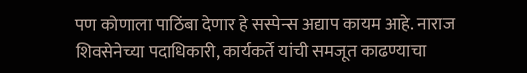पण कोणाला पाठिंबा देणार हे सस्पेन्स अद्याप कायम आहे. नाराज शिवसेनेच्या पदाधिकारी, कार्यकर्ते यांची समजूत काढण्याचा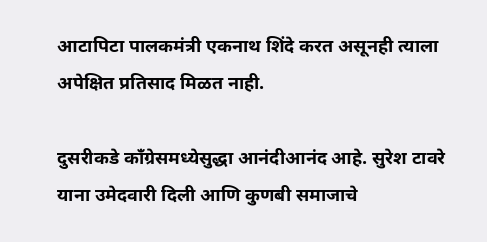आटापिटा पालकमंत्री एकनाथ शिंदे करत असूनही त्याला अपेक्षित प्रतिसाद मिळत नाही.

दुसरीकडे काँग्रेसमध्येसुद्धा आनंदीआनंद आहे. सुरेश टावरे याना उमेदवारी दिली आणि कुणबी समाजाचे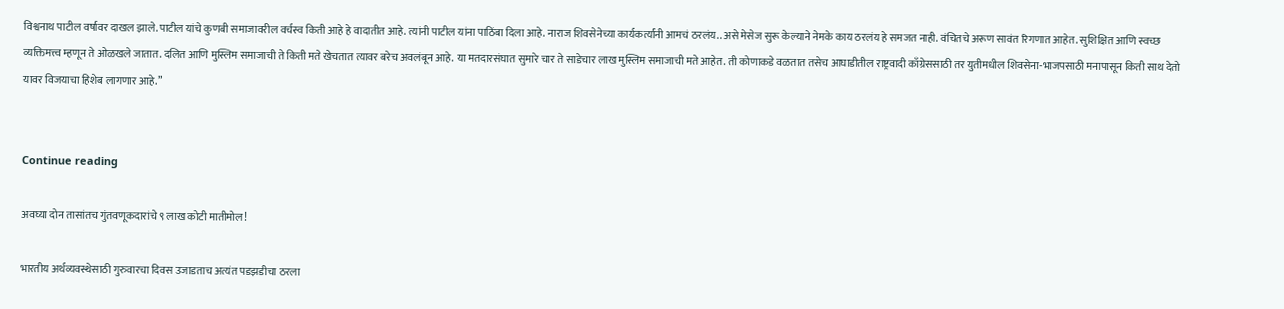विश्वनाथ पाटील वर्षावर दाखल झाले. पाटील यांचे कुणबी समाजावरील वर्चस्व किती आहे हे वादातीत आहे. त्यांनी पाटील यांना पाठिंबा दिला आहे. नाराज शिवसेनेच्या कार्यकर्त्यांनी आमचं ठरलंय.. असे मेसेज सुरू केल्याने नेमके काय ठरलंय हे समजत नाही. वंचितचे अरूण सावंत रिगणात आहेत. सुशिक्षित आणि स्वच्छ व्यक्तिमत्त्व म्हणून ते ओळखले जातात. दलित आणि मुस्लिम समाजाची ते किती मते खेचतात त्यावर बरेच अवलंबून आहे. या मतदारसंघात सुमारे चार ते साडेचार लाख मुस्लिम समाजाची मते आहेत. ती कोणाकडे वळतात तसेच आघाडीतील राष्ट्रवादी काँग्रेससाठी तर युतीमधील शिवसेना-भाजपसाठी मनापासून किती साथ देतो यावर विजयाचा हिशेब लागणार आहे.”


Continue reading

अवघ्या दोन तासांतच गुंतवणूकदारांचे ९ लाख कोटी मातीमोल!

भारतीय अर्थव्यवस्थेसाठी गुरुवारचा दिवस उजाडताच अत्यंत पडझडीचा ठरला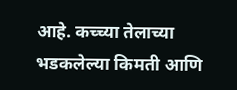आहे. कच्च्या तेलाच्या भडकलेल्या किमती आणि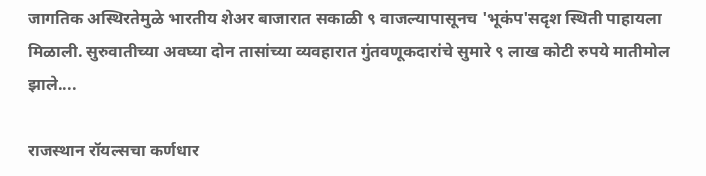जागतिक अस्थिरतेमुळे भारतीय शेअर बाजारात सकाळी ९ वाजल्यापासूनच 'भूकंप'सदृश स्थिती पाहायला मिळाली. सुरुवातीच्या अवघ्या दोन तासांच्या व्यवहारात गुंतवणूकदारांचे सुमारे ९ लाख कोटी रुपये मातीमोल झाले....

राजस्थान रॉयल्सचा कर्णधार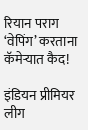रियान पराग ‘वेपिंग’ करताना कॅमेऱ्यात कैद!

इंडियन प्रीमियर लीग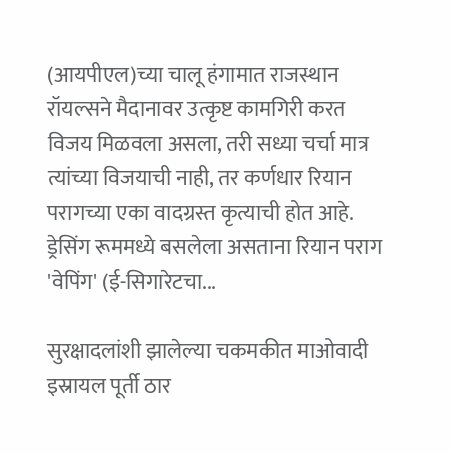(आयपीएल)च्या चालू हंगामात राजस्थान रॉयल्सने मैदानावर उत्कृष्ट कामगिरी करत विजय मिळवला असला, तरी सध्या चर्चा मात्र त्यांच्या विजयाची नाही, तर कर्णधार रियान परागच्या एका वादग्रस्त कृत्याची होत आहे. ड्रेसिंग रूममध्ये बसलेला असताना रियान पराग 'वेपिंग' (ई-सिगारेटचा...

सुरक्षादलांशी झालेल्या चकमकीत माओवादी इस्रायल पूर्ती ठार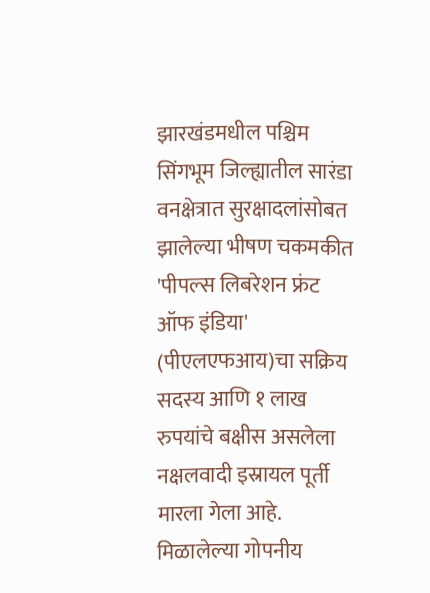झारखंडमधील पश्चिम सिंगभूम जिल्ह्यातील सारंडा वनक्षेत्रात सुरक्षादलांसोबत झालेल्या भीषण चकमकीत 'पीपल्स लिबरेशन फ्रंट ऑफ इंडिया' (पीएलएफआय)चा सक्रिय सदस्य आणि १ लाख रुपयांचे बक्षीस असलेला नक्षलवादी इस्रायल पूर्ती मारला गेला आहे. मिळालेल्या गोपनीय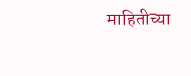माहितीच्या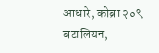आधारे, कोब्रा २०९ बटालियन,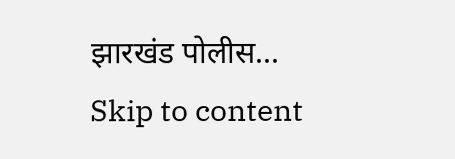झारखंड पोलीस...
Skip to content